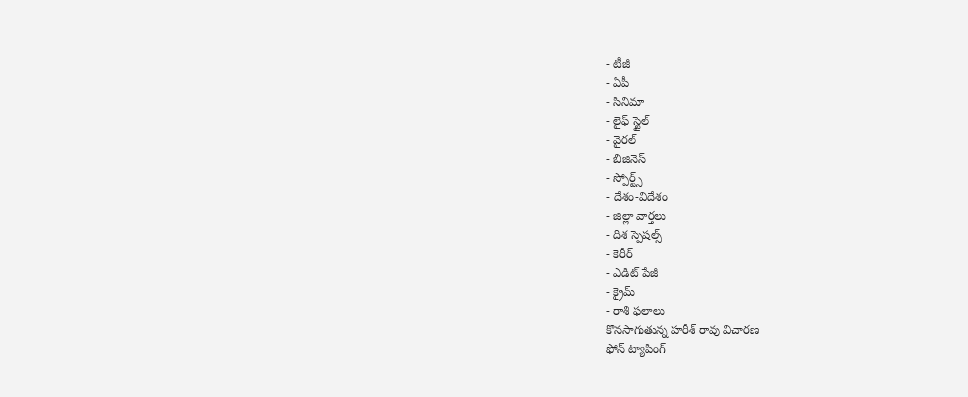- టీజీ
- ఏపీ
- సినిమా
- లైఫ్ స్టైల్
- వైరల్
- బిజినెస్
- స్పోర్ట్స్
- దేశం-విదేశం
- జిల్లా వార్తలు
- దిశ స్పెషల్స్
- కెరీర్
- ఎడిట్ పేజీ
- క్రైమ్
- రాశి ఫలాలు
కొనసాగుతున్న హరీశ్ రావు విచారణ
ఫోన్ ట్యాపింగ్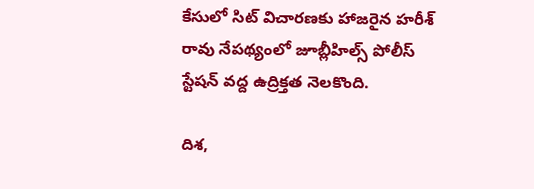కేసులో సిట్ విచారణకు హాజరైన హరీశ్ రావు నేపథ్యంలో జూబ్లీహిల్స్ పోలీస్ స్టేషన్ వద్ద ఉద్రిక్తత నెలకొంది.

దిశ,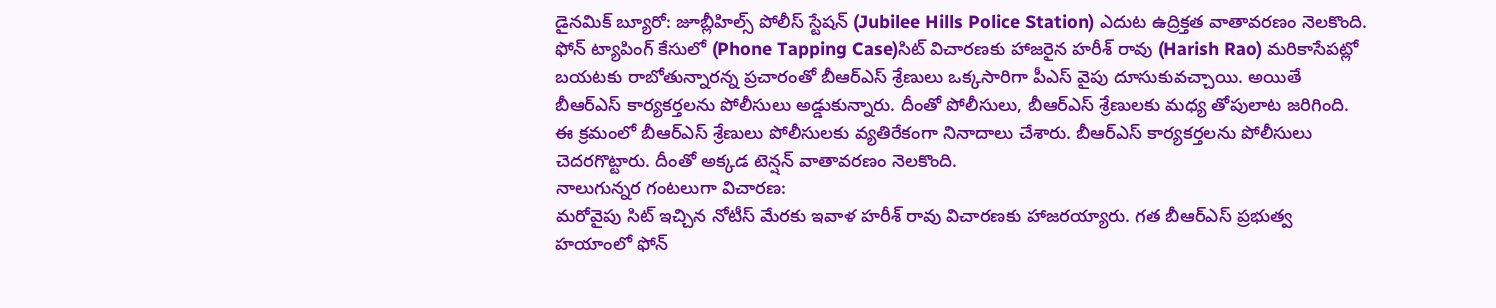డైనమిక్ బ్యూరో: జూబ్లీహిల్స్ పోలీస్ స్టేషన్ (Jubilee Hills Police Station) ఎదుట ఉద్రిక్తత వాతావరణం నెలకొంది. ఫోన్ ట్యాపింగ్ కేసులో (Phone Tapping Case)సిట్ విచారణకు హాజరైన హరీశ్ రావు (Harish Rao) మరికాసేపట్లో బయటకు రాబోతున్నారన్న ప్రచారంతో బీఆర్ఎస్ శ్రేణులు ఒక్కసారిగా పీఎస్ వైపు దూసుకువచ్చాయి. అయితే బీఆర్ఎస్ కార్యకర్తలను పోలీసులు అడ్డుకున్నారు. దీంతో పోలీసులు, బీఆర్ఎస్ శ్రేణులకు మధ్య తోపులాట జరిగింది. ఈ క్రమంలో బీఆర్ఎస్ శ్రేణులు పోలీసులకు వ్యతిరేకంగా నినాదాలు చేశారు. బీఆర్ఎస్ కార్యకర్తలను పోలీసులు చెదరగొట్టారు. దీంతో అక్కడ టెన్షన్ వాతావరణం నెలకొంది.
నాలుగున్నర గంటలుగా విచారణ:
మరోవైపు సిట్ ఇచ్చిన నోటీస్ మేరకు ఇవాళ హరీశ్ రావు విచారణకు హాజరయ్యారు. గత బీఆర్ఎస్ ప్రభుత్వ హయాంలో ఫోన్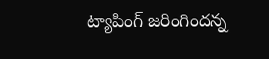ట్యాపింగ్ జరింగిందన్న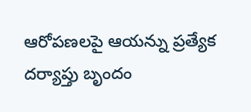ఆరోపణలపై ఆయన్ను ప్రత్యేక దర్యాప్తు బృందం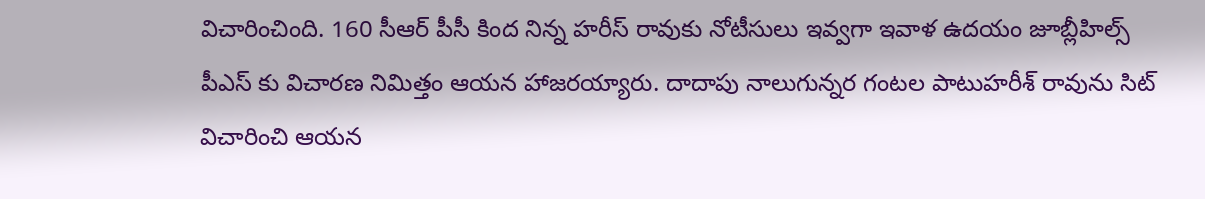విచారించింది. 160 సీఆర్ పీసీ కింద నిన్న హరీస్ రావుకు నోటీసులు ఇవ్వగా ఇవాళ ఉదయం జూబ్లీహిల్స్ పీఎస్ కు విచారణ నిమిత్తం ఆయన హాజరయ్యారు. దాదాపు నాలుగున్నర గంటల పాటుహరీశ్ రావును సిట్ విచారించి ఆయన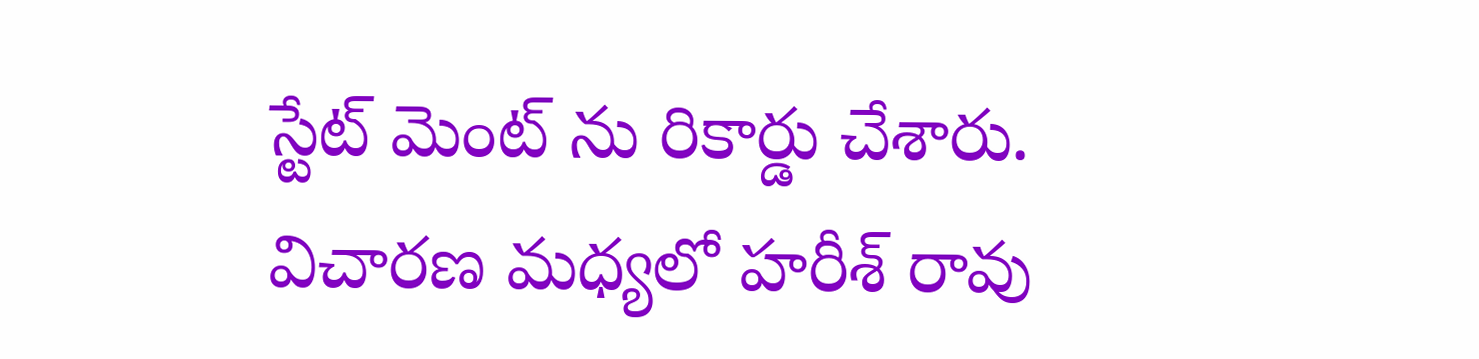స్టేట్ మెంట్ ను రికార్డు చేశారు. విచారణ మధ్యలో హరీశ్ రావు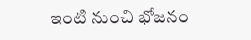ఇంటి నుంచి భోజనం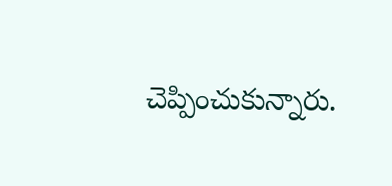చెప్పించుకున్నారు.